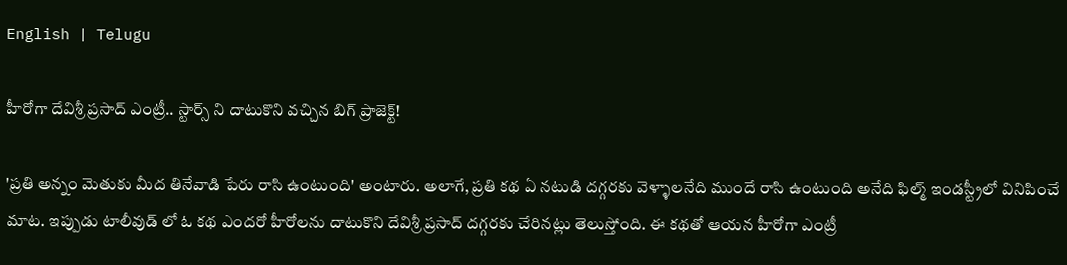English | Telugu

హీరోగా దేవిశ్రీ ప్రసాద్ ఎంట్రీ.. స్టార్స్ ని దాటుకొని వచ్చిన బిగ్ ప్రాజెక్ట్!

'ప్రతి అన్నం మెతుకు మీద తినేవాడి పేరు రాసి ఉంటుంది' అంటారు. అలాగే, ప్రతి కథ ఏ నటుడి దగ్గరకు వెళ్ళాలనేది ముందే రాసి ఉంటుంది అనేది ఫిల్మ్ ఇండస్ట్రీలో వినిపించే మాట. ఇప్పుడు టాలీవుడ్ లో ఓ కథ ఎందరో హీరోలను దాటుకొని దేవిశ్రీ ప్రసాద్ దగ్గరకు చేరినట్లు తెలుస్తోంది. ఈ కథతో ఆయన హీరోగా ఎంట్రీ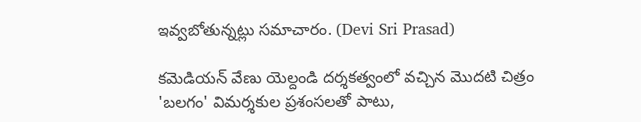ఇవ్వబోతున్నట్లు సమాచారం. (Devi Sri Prasad)

కమెడియన్ వేణు యెల్దండి దర్శకత్వంలో వచ్చిన మొదటి చిత్రం 'బలగం' విమర్శకుల ప్రశంసలతో పాటు,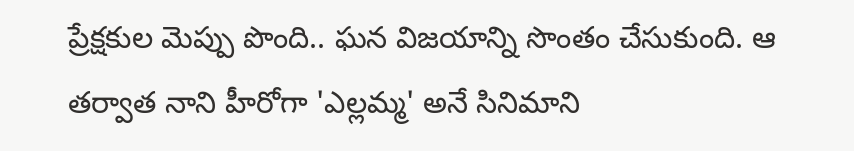ప్రేక్షకుల మెప్పు పొంది.. ఘన విజయాన్ని సొంతం చేసుకుంది. ఆ తర్వాత నాని హీరోగా 'ఎల్లమ్మ' అనే సినిమాని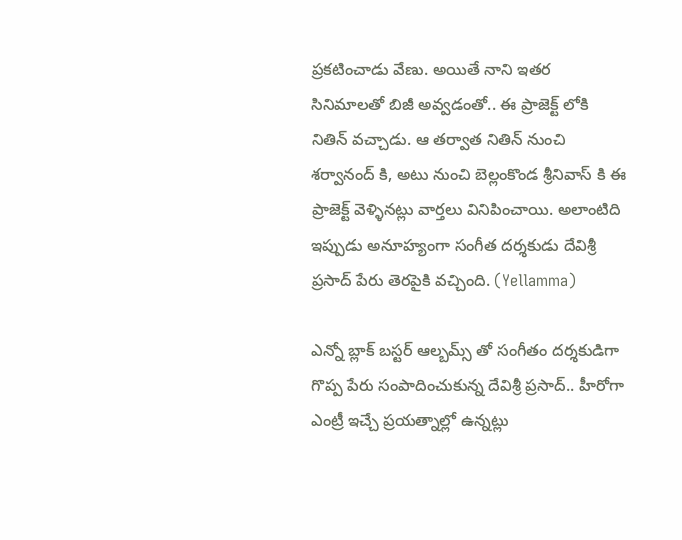ప్రకటించాడు వేణు. అయితే నాని ఇతర సినిమాలతో బిజీ అవ్వడంతో.. ఈ ప్రాజెక్ట్ లోకి నితిన్ వచ్చాడు. ఆ తర్వాత నితిన్ నుంచి శర్వానంద్ కి, అటు నుంచి బెల్లంకొండ శ్రీనివాస్ కి ఈ ప్రాజెక్ట్ వెళ్ళినట్లు వార్తలు వినిపించాయి. అలాంటిది ఇప్పుడు అనూహ్యంగా సంగీత దర్శకుడు దేవిశ్రీ ప్రసాద్ పేరు తెరపైకి వచ్చింది. (Yellamma)

ఎన్నో బ్లాక్ బస్టర్ ఆల్బమ్స్ తో సంగీతం దర్శకుడిగా గొప్ప పేరు సంపాదించుకున్న దేవిశ్రీ ప్రసాద్.. హీరోగా ఎంట్రీ ఇచ్చే ప్రయత్నాల్లో ఉన్నట్లు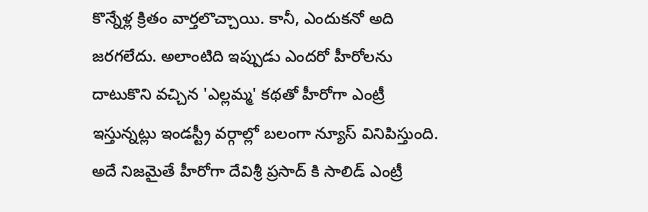కొన్నేళ్ల క్రితం వార్తలొచ్చాయి. కానీ, ఎందుకనో అది జరగలేదు. అలాంటిది ఇప్పుడు ఎందరో హీరోలను దాటుకొని వచ్చిన 'ఎల్లమ్మ' కథతో హీరోగా ఎంట్రీ ఇస్తున్నట్లు ఇండస్ట్రీ వర్గాల్లో బలంగా న్యూస్ వినిపిస్తుంది. అదే నిజమైతే హీరోగా దేవిశ్రీ ప్రసాద్ కి సాలిడ్ ఎంట్రీ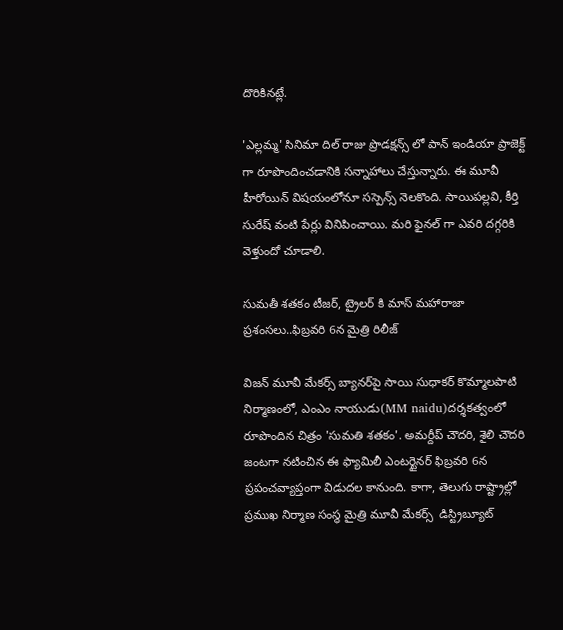దొరికినట్లే.

'ఎల్లమ్మ' సినిమా దిల్ రాజు ప్రొడక్షన్స్ లో పాన్ ఇండియా ప్రాజెక్ట్ గా రూపొందించడానికి సన్నాహాలు చేస్తున్నారు. ఈ మూవీ హీరోయిన్ విషయంలోనూ సస్పెన్స్ నెలకొంది. సాయిపల్లవి, కీర్తి సురేష్ వంటి పేర్లు వినిపించాయి. మరి ఫైనల్ గా ఎవరి దగ్గరికి వెళ్తుందో చూడాలి.

సుమతీ శతకం టీజర్, ట్రైలర్ కి మాస్ మహారాజా ప్రశంసలు..ఫిబ్రవరి 6న మైత్రి రిలీజ్

విజన్ మూవీ మేకర్స్ బ్యానర్‌పై సాయి సుధాకర్ కొమ్మాలపాటి నిర్మాణంలో, ఎంఎం నాయుడు(MM naidu)దర్శకత్వంలో రూపొందిన చిత్రం 'సుమతి శతకం'. అమర్దీప్ చౌదరి, శైలి చౌదరి జంటగా నటించిన ఈ ఫ్యామిలీ ఎంటర్టైనర్ ఫిబ్రవరి 6న ప్రపంచవ్యాప్తంగా విడుదల కానుంది. కాగా, తెలుగు రాష్ట్రాల్లో ప్రముఖ నిర్మాణ సంస్థ మైత్రి మూవీ మేకర్స్  డిస్ట్రిబ్యూట్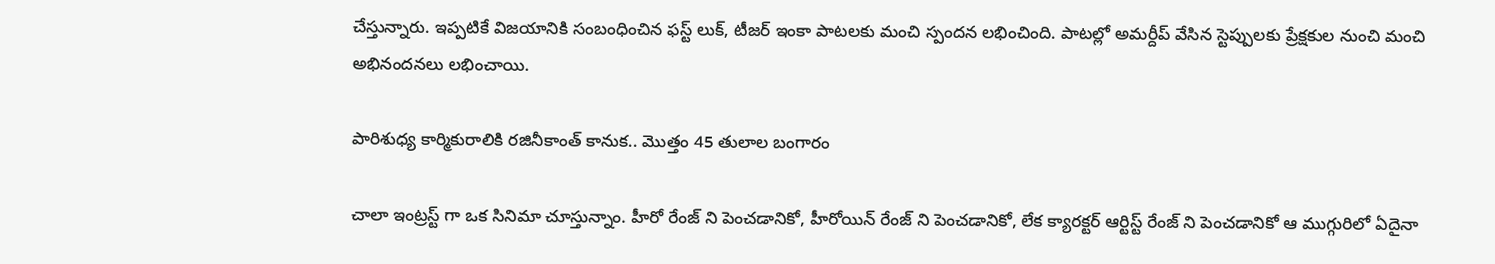చేస్తున్నారు. ఇప్పటికే విజయానికి సంబంధించిన ఫస్ట్ లుక్, టీజర్ ఇంకా పాటలకు మంచి స్పందన లభించింది. పాటల్లో అమర్దీప్ వేసిన స్టెప్పులకు ప్రేక్షకుల నుంచి మంచి అభినందనలు లభించాయి.

పారిశుధ్య కార్మికురాలికి రజినీకాంత్ కానుక.. మొత్తం 45 తులాల బంగారం

చాలా ఇంట్రస్ట్ గా ఒక సినిమా చూస్తున్నాం. హీరో రేంజ్ ని పెంచడానికో, హీరోయిన్ రేంజ్ ని పెంచడానికో, లేక క్యారక్టర్ ఆర్టిస్ట్ రేంజ్ ని పెంచడానికో ఆ ముగ్గురిలో ఏదైనా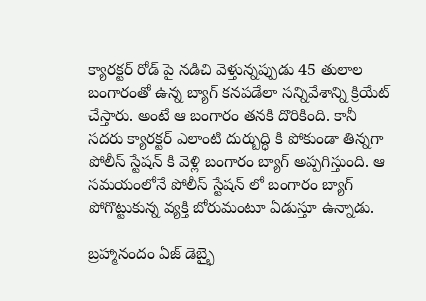క్యారక్టర్ రోడ్ పై నడిచి వెళ్తున్నప్పుడు 45 తులాల బంగారంతో ఉన్న బ్యాగ్ కనపడేలా సన్నివేశాన్ని క్రియేట్ చేస్తారు. అంటే ఆ బంగారం తనకి దొరికింది. కానీ సదరు క్యారక్టర్ ఎలాంటి దుర్బుద్ధి కి పోకుండా తిన్నగా పోలీస్ స్టేషన్ కి వెళ్లి బంగారం బ్యాగ్ అప్పగిస్తుంది. ఆ సమయంలోనే పోలీస్ స్టేషన్ లో బంగారం బ్యాగ్ పోగొట్టుకున్న వ్యక్తి బోరుమంటూ ఏడుస్తూ ఉన్నాడు.

బ్రహ్మానందం ఏజ్ డెబ్భై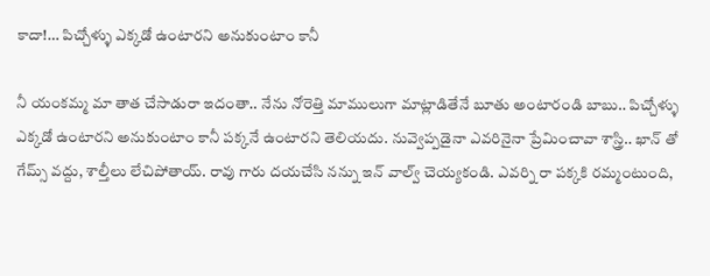కాదా!... పిచ్చోళ్ళు ఎక్కడో ఉంటారని అనుకుంటాం కానీ

నీ యంకమ్మ మా తాత చేసాడురా ఇదంతా.. నేను నోరెత్తి మాములుగా మాట్లాడితేనే బూతు అంటారండి బాబు.. పిచ్చోళ్ళు ఎక్కడో ఉంటారని అనుకుంటాం కానీ పక్కనే ఉంటారని తెలియదు. నువ్వెప్పడైనా ఎవరినైనా ప్రేమించావా శాస్త్రి.. ఖాన్ తో గేమ్స్ వద్దు, శాల్తీలు లేచిపోతాయ్. రావు గారు దయచేసి నన్ను ఇన్ వాల్వ్ చెయ్యకండి. ఎవర్ని రా పక్కకి రమ్మంటుంది,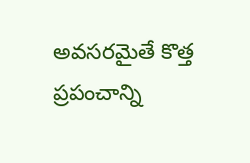అవసరమైతే కొత్త ప్రపంచాన్ని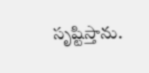సృష్టిస్తాను.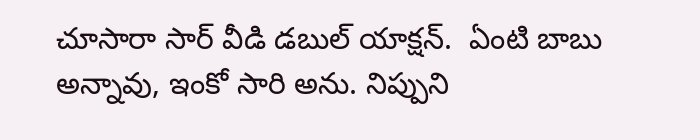చూసారా సార్ వీడి డబుల్ యాక్షన్.  ఏంటి బాబు అన్నావు, ఇంకో సారి అను. నిప్పుని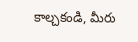కాల్చకండి, మీరు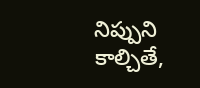నిప్పుని కాల్చితే,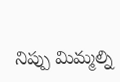నిప్పు మిమ్మల్ని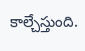కాల్చేస్తుంది.